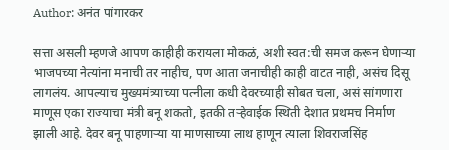Author: अनंत पांगारकर

सत्ता असली म्हणजे आपण काहीही करायला मोकळं, अशी स्वत:ची समज करून घेणार्‍या भाजपच्या नेत्यांना मनाची तर नाहीच, पण आता जनाचीही काही वाटत नाही, असंच दिसू लागलंय. आपल्याच मुख्यमंत्र्याच्या पत्नीला कधी देवरच्याही सोबत चला, असं सांगणारा माणूस एका राज्याचा मंत्री बनू शकतो, इतकी तर्‍हेवाईक स्थिती देशात प्रथमच निर्माण झाली आहे. देवर बनू पाहणार्‍या या माणसाच्या लाथ हाणून त्याला शिवराजसिंह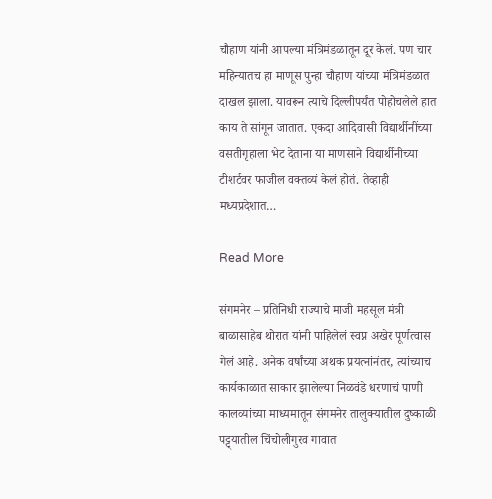चौहाण यांनी आपल्या मंत्रिमंडळातून दूर केलं. पण चार महिन्यातच हा माणूस पुन्हा चौहाण यांच्या मंत्रिमंडळात दाखल झाला. यावरून त्याचे दिल्लीपर्यंत पोहोचलेले हात काय ते सांगून जातात. एकदा आदिवासी विद्यार्थीनींच्या वसतीगृहाला भेट देताना या माणसाने विद्यार्थीनीच्या टीशर्टवर फाजील वक्तव्यं केलं होतं. तेव्हाही मध्यप्रदेशात…

Read More

संगमनेर – प्रतिनिधी राज्याचे माजी महसूल मंत्री बाळासाहेब थोरात यांनी पाहिलेलं स्वप्न अखेर पूर्णत्वास गेलं आहे. अनेक वर्षांच्या अथक प्रयत्नांनंतर, त्यांच्याच कार्यकाळात साकार झालेल्या निळवंडे धरणाचं पाणी कालव्यांच्या माध्यमातून संगमनेर तालुक्यातील दुष्काळी पट्ट्यातील चिंचोलीगुरव गावात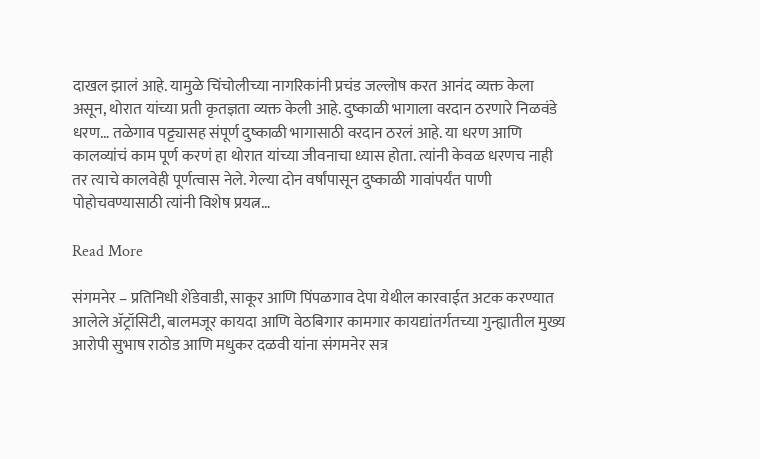दाखल झालं आहे. यामुळे चिंचोलीच्या नागरिकांनी प्रचंड जल्लोष करत आनंद व्यक्त केला असून, थोरात यांच्या प्रती कृतज्ञता व्यक्त केली आहे. दुष्काळी भागाला वरदान ठरणारे निळवंडे धरण… तळेगाव पट्ट्यासह संपूर्ण दुष्काळी भागासाठी वरदान ठरलं आहे. या धरण आणि कालव्यांचं काम पूर्ण करणं हा थोरात यांच्या जीवनाचा ध्यास होता. त्यांनी केवळ धरणच नाही तर त्याचे कालवेही पूर्णत्वास नेले. गेल्या दोन वर्षांपासून दुष्काळी गावांपर्यंत पाणी पोहोचवण्यासाठी त्यांनी विशेष प्रयत्न…

Read More

संगमनेर – प्रतिनिधी शेंडेवाडी, साकूर आणि पिंपळगाव देपा येथील कारवाईत अटक करण्यात आलेले ॲट्रॉसिटी, बालमजूर कायदा आणि वेठबिगार कामगार कायद्यांतर्गतच्या गुन्ह्यातील मुख्य आरोपी सुभाष राठोड आणि मधुकर दळवी यांना संगमनेर सत्र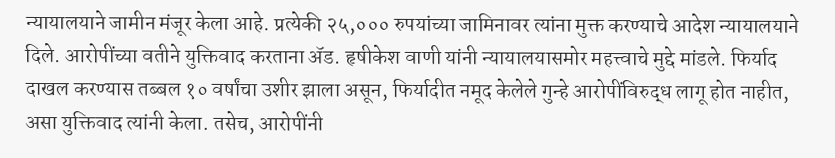न्यायालयाने जामीन मंजूर केला आहे. प्रत्येकी २५,००० रुपयांच्या जामिनावर त्यांना मुक्त करण्याचे आदेश न्यायालयाने दिले. आरोपींच्या वतीने युक्तिवाद करताना ॲड. हृषीकेश वाणी यांनी न्यायालयासमोर महत्त्वाचे मुद्दे मांडले. फिर्याद दाखल करण्यास तब्बल १० वर्षांचा उशीर झाला असून, फिर्यादीत नमूद केलेले गुन्हे आरोपींविरुद्ध लागू होत नाहीत, असा युक्तिवाद त्यांनी केला. तसेच, आरोपींनी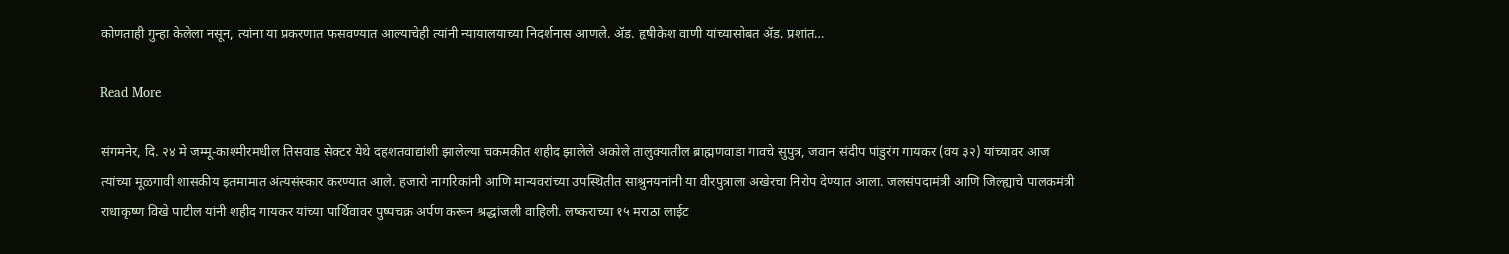कोणताही गुन्हा केलेला नसून, त्यांना या प्रकरणात फसवण्यात आल्याचेही त्यांनी न्यायालयाच्या निदर्शनास आणले. ॲड. हृषीकेश वाणी यांच्यासोबत ॲड. प्रशांत…

Read More

संगमनेर, दि. २४ मे जम्मू-काश्मीरमधील तिसवाड सेक्टर येथे दहशतवाद्यांशी झालेल्या चकमकीत शहीद झालेले अकोले तालुक्यातील ब्राह्मणवाडा गावचे सुपुत्र, जवान संदीप पांडुरंग गायकर (वय ३२) यांच्यावर आज त्यांच्या मूळगावी शासकीय इतमामात अंत्यसंस्कार करण्यात आले. हजारो नागरिकांनी आणि मान्यवरांच्या उपस्थितीत साश्रुनयनांनी या वीरपुत्राला अखेरचा निरोप देण्यात आला. जलसंपदामंत्री आणि जिल्ह्याचे पालकमंत्री राधाकृष्ण विखे पाटील यांनी शहीद गायकर यांच्या पार्थिवावर पुष्पचक्र अर्पण करून श्रद्धांजली वाहिली. लष्कराच्या १५ मराठा लाईट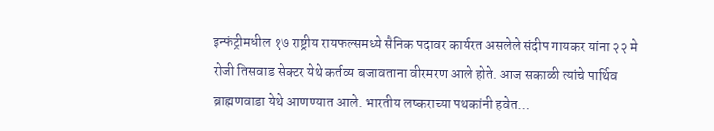इन्फंट्रीमधील १७ राष्ट्रीय रायफल्समध्ये सैनिक पदावर कार्यरत असलेले संदीप गायकर यांना २२ मे रोजी तिसवाड सेक्टर येथे कर्तव्य बजावताना वीरमरण आले होते. आज सकाळी त्यांचे पार्थिव ब्राह्मणवाडा येथे आणण्यात आले. भारतीय लष्कराच्या पथकांनी हवेत…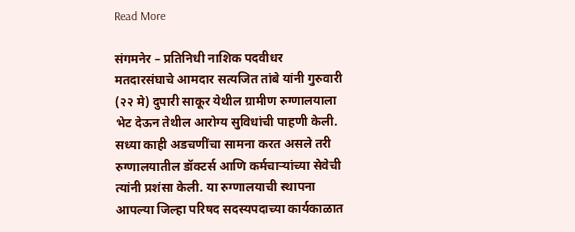Read More

संगमनेर – प्रतिनिधी नाशिक पदवीधर मतदारसंघाचे आमदार सत्यजित तांबे यांनी गुरुवारी (२२ मे) दुपारी साकूर येथील ग्रामीण रुग्णालयाला भेट देऊन तेथील आरोग्य सुविधांची पाहणी केली. सध्या काही अडचणींचा सामना करत असले तरी रुग्णालयातील डॉक्टर्स आणि कर्मचाऱ्यांच्या सेवेची त्यांनी प्रशंसा केली. या रुग्णालयाची स्थापना आपल्या जिल्हा परिषद सदस्यपदाच्या कार्यकाळात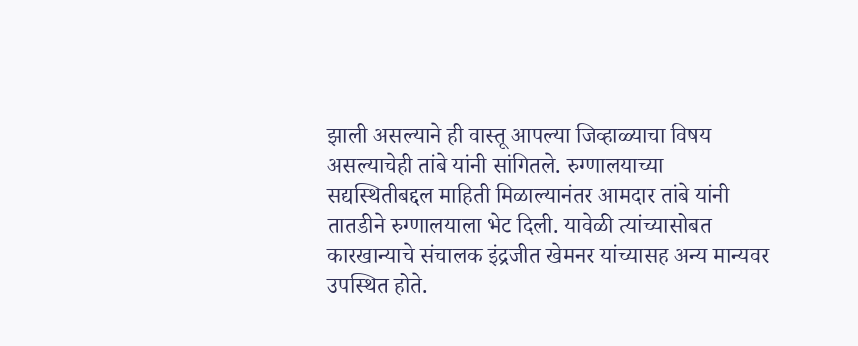झाली असल्याने ही वास्तू आपल्या जिव्हाळ्याचा विषय असल्याचेही तांबे यांनी सांगितले. रुग्णालयाच्या सद्यस्थितीबद्दल माहिती मिळाल्यानंतर आमदार तांबे यांनी तातडीने रुग्णालयाला भेट दिली. यावेळी त्यांच्यासोबत कारखान्याचे संचालक इंद्रजीत खेमनर यांच्यासह अन्य मान्यवर उपस्थित होते.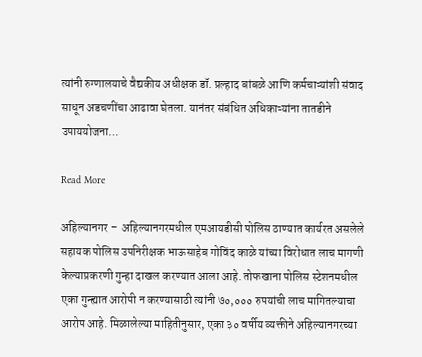त्यांनी रुग्णालयाचे वैद्यकीय अधीक्षक डॉ. प्रल्हाद बांबळे आणि कर्मचाऱ्यांशी संवाद साधून अडचणींचा आढावा घेतला. यानंतर संबंधित अधिकाऱ्यांना तातडीने उपाययोजना…

Read More

अहिल्यानगर –  अहिल्यानगरमधील एमआयडीसी पोलिस ठाण्यात कार्यरत असलेले सहायक पोलिस उपनिरीक्षक भाऊसाहेब गोविंद काळे यांच्या विरोधात लाच मागणी केल्याप्रकरणी गुन्हा दाखल करण्यात आला आहे. तोफखाना पोलिस स्टेशनमधील एका गुन्ह्यात आरोपी न करण्यासाठी त्यांनी ७०,००० रुपयांची लाच मागितल्याचा आरोप आहे. मिळालेल्या माहितीनुसार, एका ३० वर्षीय व्यक्तीने अहिल्यानगरच्या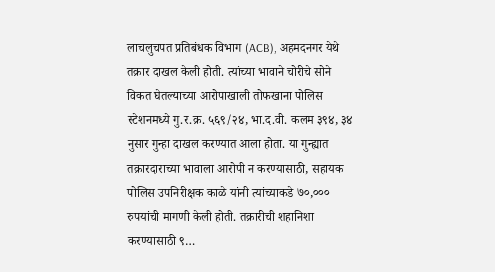लाचलुचपत प्रतिबंधक विभाग (ACB), अहमदनगर येथे तक्रार दाखल केली होती. त्यांच्या भावाने चोरीचे सोने विकत घेतल्याच्या आरोपाखाली तोफखाना पोलिस स्टेशनमध्ये गु.र.क्र. ५६९/२४, भा.द.वी. कलम ३९४, ३४ नुसार गुन्हा दाखल करण्यात आला होता. या गुन्ह्यात तक्रारदाराच्या भावाला आरोपी न करण्यासाठी, सहायक पोलिस उपनिरीक्षक काळे यांनी त्यांच्याकडे ७०,००० रुपयांची मागणी केली होती. तक्रारीची शहानिशा करण्यासाठी ९…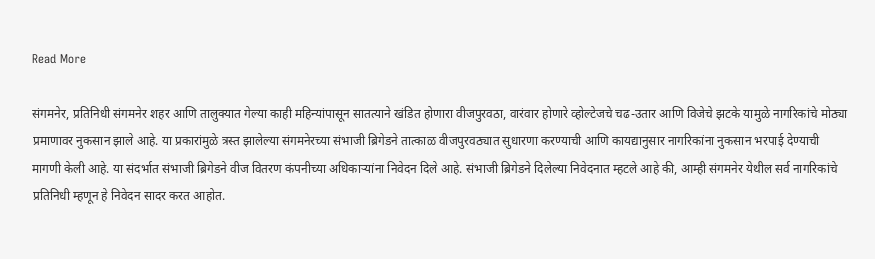Read More

संगमनेर, प्रतिनिधी संगमनेर शहर आणि तालुक्यात गेल्या काही महिन्यांपासून सातत्याने खंडित होणारा वीजपुरवठा, वारंवार होणारे व्होल्टेजचे चढ-उतार आणि विजेचे झटके यामुळे नागरिकांचे मोठ्या प्रमाणावर नुकसान झाले आहे. या प्रकारांमुळे त्रस्त झालेल्या संगमनेरच्या संभाजी ब्रिगेडने तात्काळ वीजपुरवठ्यात सुधारणा करण्याची आणि कायद्यानुसार नागरिकांना नुकसान भरपाई देण्याची मागणी केली आहे. या संदर्भात संभाजी ब्रिगेडने वीज वितरण कंपनीच्या अधिकाऱ्यांना निवेदन दिले आहे. संभाजी ब्रिगेडने दिलेल्या निवेदनात म्हटले आहे की, आम्ही संगमनेर येथील सर्व नागरिकांचे प्रतिनिधी म्हणून हे निवेदन सादर करत आहोत.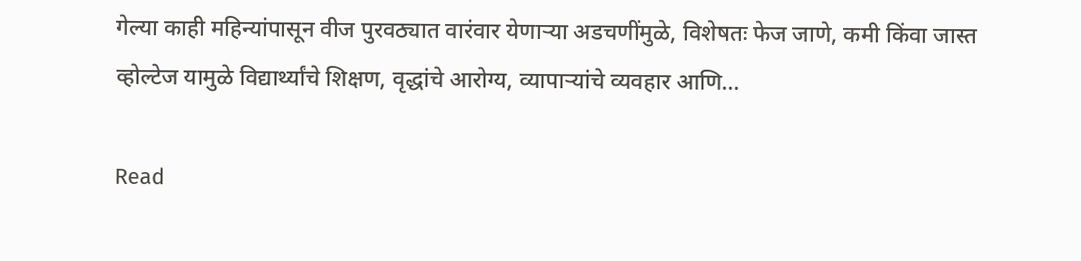गेल्या काही महिन्यांपासून वीज पुरवठ्यात वारंवार येणाऱ्या अडचणींमुळे, विशेषतः फेज जाणे, कमी किंवा जास्त व्होल्टेज यामुळे विद्यार्थ्यांचे शिक्षण, वृद्धांचे आरोग्य, व्यापाऱ्यांचे व्यवहार आणि…

Read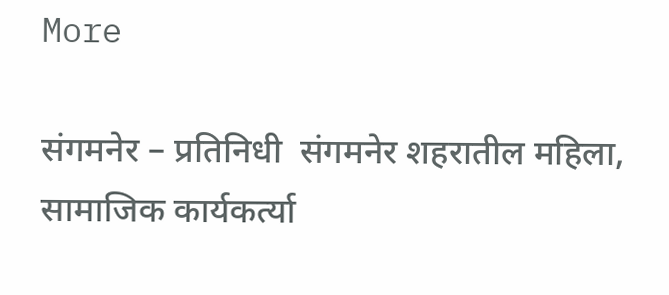More

संगमनेर – प्रतिनिधी  संगमनेर शहरातील महिला, सामाजिक कार्यकर्त्या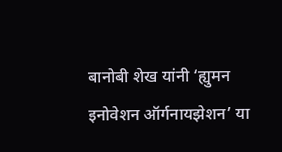बानोबी शेख यांनी ‘ह्युमन इनोवेशन ऑर्गनायझेशन’ या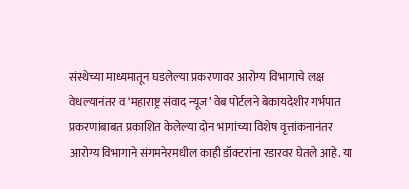संस्थेच्या माध्यमातून घडलेल्या प्रकरणावर आरोग्य विभागाचे लक्ष वेधल्यानंतर व ‘महाराष्ट्र संवाद न्यूज’ वेब पोर्टलने बेकायदेशीर गर्भपात प्रकरणांबाबत प्रकाशित केलेल्या दोन भागांच्या विशेष वृत्तांकनानंतर आरोग्य विभागाने संगमनेरमधील काही डॉक्टरांना रडारवर घेतले आहे. या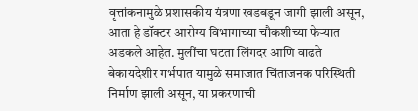वृत्तांकनामुळे प्रशासकीय यंत्रणा खडबडून जागी झाली असून, आता हे डॉक्टर आरोग्य विभागाच्या चौकशीच्या फेऱ्यात अडकले आहेत. मुलींचा घटता लिंगदर आणि वाढते बेकायदेशीर गर्भपात यामुळे समाजात चिंताजनक परिस्थिती निर्माण झाली असून, या प्रकरणाची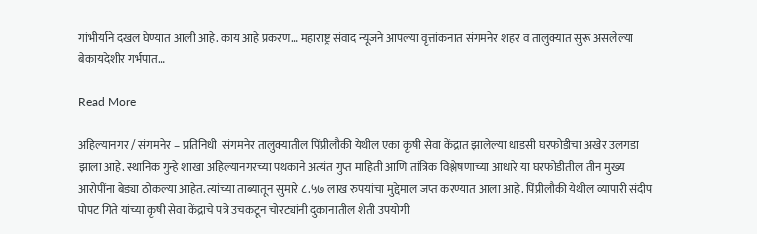गांभीर्याने दखल घेण्यात आली आहे. काय आहे प्रकरण… महाराष्ट्र संवाद न्यूजने आपल्या वृत्तांकनात संगमनेर शहर व तालुक्यात सुरू असलेल्या बेकायदेशीर गर्भपात…

Read More

अहिल्यानगर / संगमनेर – प्रतिनिधी  संगमनेर तालुक्यातील पिंप्रीलौकी येथील एका कृषी सेवा केंद्रात झालेल्या धाडसी घरफोडीचा अखेर उलगडा झाला आहे. स्थानिक गुन्हे शाखा अहिल्यानगरच्या पथकाने अत्यंत गुप्त माहिती आणि तांत्रिक विश्लेषणाच्या आधारे या घरफोडीतील तीन मुख्य आरोपींना बेड्या ठोकल्या आहेत. त्यांच्या ताब्यातून सुमारे ८.५७ लाख रुपयांचा मुद्देमाल जप्त करण्यात आला आहे. पिंप्रीलौकी येथील व्यापारी संदीप पोपट गिते यांच्या कृषी सेवा केंद्राचे पत्रे उचकटून चोरट्यांनी दुकानातील शेती उपयोगी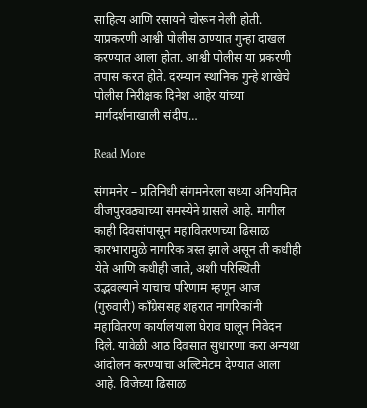साहित्य आणि रसायने चोरून नेली होती. याप्रकरणी आश्वी पोलीस ठाण्यात गुन्हा दाखल करण्यात आला होता. आश्वी पोलीस या प्रकरणी तपास करत होते. दरम्यान स्थानिक गुन्हे शाखेचे पोलीस निरीक्षक दिनेश आहेर यांच्या मार्गदर्शनाखाली संदीप…

Read More

संगमनेर – प्रतिनिधी संगमनेरला सध्या अनियमित वीजपुरवठ्याच्या समस्येने ग्रासले आहे. मागील काही दिवसांपासून महावितरणच्या ढिसाळ कारभारामुळे नागरिक त्रस्त झाले असून ती कधीही येते आणि कधीही जाते, अशी परिस्थिती उद्भवल्याने याचाच परिणाम म्हणून आज (गुरुवारी) काँग्रेससह शहरात नागरिकांनी महावितरण कार्यालयाला घेराव घालून निवेदन दिले. यावेळी आठ दिवसात सुधारणा करा अन्यथा आंदोलन करण्याचा अल्टिमेटम देण्यात आला आहे. विजेच्या ढिसाळ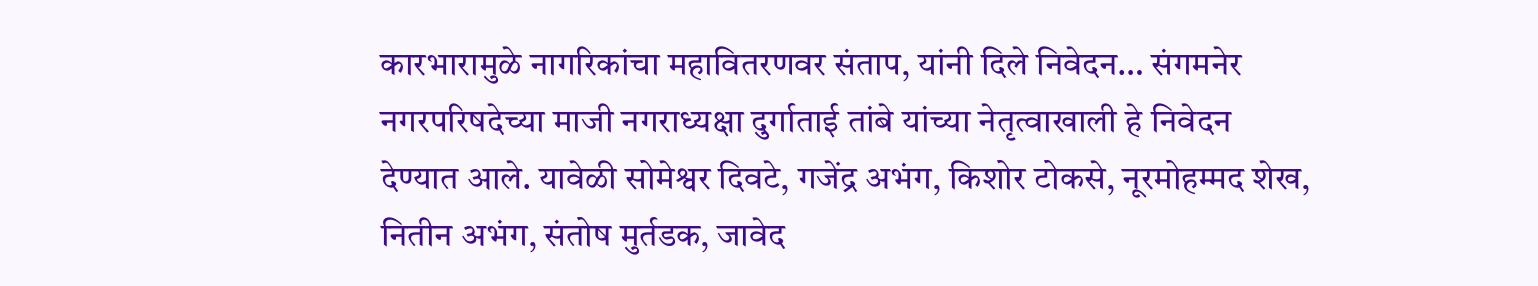कारभारामुळे नागरिकांचा महावितरणवर संताप, यांनी दिले निवेदन… संगमनेर नगरपरिषदेच्या माजी नगराध्यक्षा दुर्गाताई तांबे यांच्या नेतृत्वाखाली हे निवेदन देण्यात आले. यावेळी सोमेश्वर दिवटे, गजेंद्र अभंग, किशोर टोकसे, नूरमोहम्मद शेख, नितीन अभंग, संतोष मुर्तडक, जावेद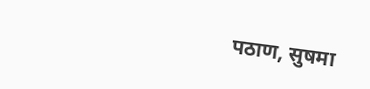पठाण, सुषमा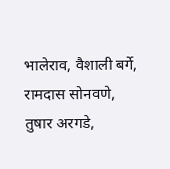भालेराव, वैशाली बर्गे, रामदास सोनवणे, तुषार अरगडे,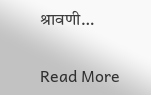श्रावणी…

Read More